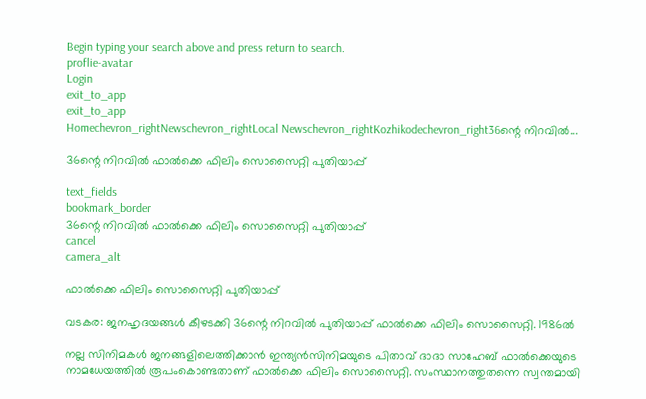Begin typing your search above and press return to search.
proflie-avatar
Login
exit_to_app
exit_to_app
Homechevron_rightNewschevron_rightLocal Newschevron_rightKozhikodechevron_right36ന്റെ നിറവിൽ...

36ന്റെ നിറവിൽ ഫാൽക്കെ ഫിലിം സൊസൈറ്റി പുതിയാപ്പ്

text_fields
bookmark_border
36ന്റെ നിറവിൽ ഫാൽക്കെ ഫിലിം സൊസൈറ്റി പുതിയാപ്പ്
cancel
camera_alt

ഫാൽക്കെ ഫിലിം സൊസൈറ്റി പുതിയാപ്പ്

വടകര: ജനഹൃദയങ്ങൾ കീഴടക്കി 36ന്റെ നിറവിൽ പുതിയാപ്പ് ഫാൽക്കെ ഫിലിം സൊസൈറ്റി. 1986ൽ

നല്ല സിനിമകൾ ജനങ്ങളിലെത്തിക്കാൻ ഇന്ത്യൻസിനിമയുടെ പിതാവ് ദാദാ സാഹേബ് ഫാൽക്കെയുടെ നാമധേയത്തിൽ രൂപംകൊണ്ടതാണ് ഫാൽക്കെ ഫിലിം സൊസൈറ്റി. സംസ്ഥാനത്തുതന്നെ സ്വന്തമായി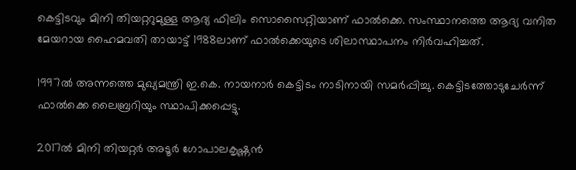കെട്ടിടവും മിനി തിയറ്ററുമുള്ള ആദ്യ ഫിലിം സൊസൈറ്റിയാണ് ഫാൽക്കെ. സംസ്ഥാനത്തെ ആദ്യ വനിത മേയറായ ഹൈമവതി തായാട്ട് 1988ലാണ് ഫാൽക്കെയുടെ ശിലാസ്ഥാപനം നിർവഹിച്ചത്.

1997ൽ അന്നത്തെ മുഖ്യമന്ത്രി ഇ.കെ. നായനാർ കെട്ടിടം നാടിനായി സമർപ്പിച്ചു. കെട്ടിടത്തോടുചേർന്ന് ഫാൽക്കെ ലൈബ്രറിയും സ്ഥാപിക്കപ്പെട്ടു.

2017ൽ മിനി തിയറ്റർ അടൂർ ഗോപാലകൃഷ്ണൻ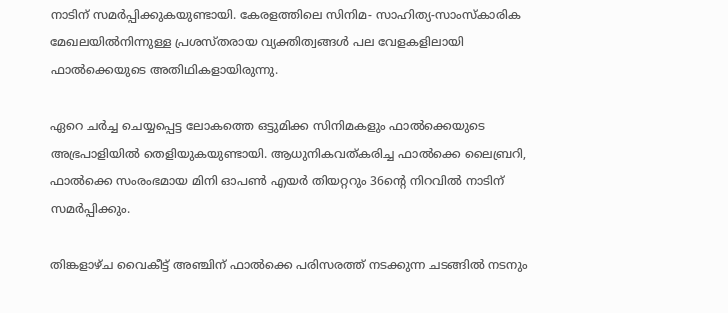നാടിന് സമർപ്പിക്കുകയുണ്ടായി. കേരളത്തിലെ സിനിമ- സാഹിത്യ-സാംസ്കാരിക മേഖലയിൽനിന്നുള്ള പ്രശസ്തരായ വ്യക്തിത്വങ്ങൾ പല വേളകളിലായി ഫാൽക്കെയുടെ അതിഥികളായിരുന്നു.

ഏറെ ചർച്ച ചെയ്യപ്പെട്ട ലോകത്തെ ഒട്ടുമിക്ക സിനിമകളും ഫാൽക്കെയുടെ അഭ്രപാളിയിൽ തെളിയുകയുണ്ടായി. ആധുനികവത്കരിച്ച ഫാൽക്കെ ലൈബ്രറി, ഫാൽക്കെ സംരംഭമായ മിനി ഓപൺ എയർ തിയറ്ററും 36ന്റെ നിറവിൽ നാടിന് സമർപ്പിക്കും.

തിങ്കളാഴ്ച വൈകീട്ട് അഞ്ചിന് ഫാൽക്കെ പരിസരത്ത് നടക്കുന്ന ചടങ്ങിൽ നടനും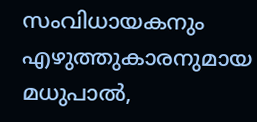സംവിധായകനും എഴുത്തുകാരനുമായ മധുപാൽ,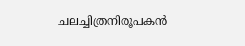ചലച്ചിത്രനിരൂപകൻ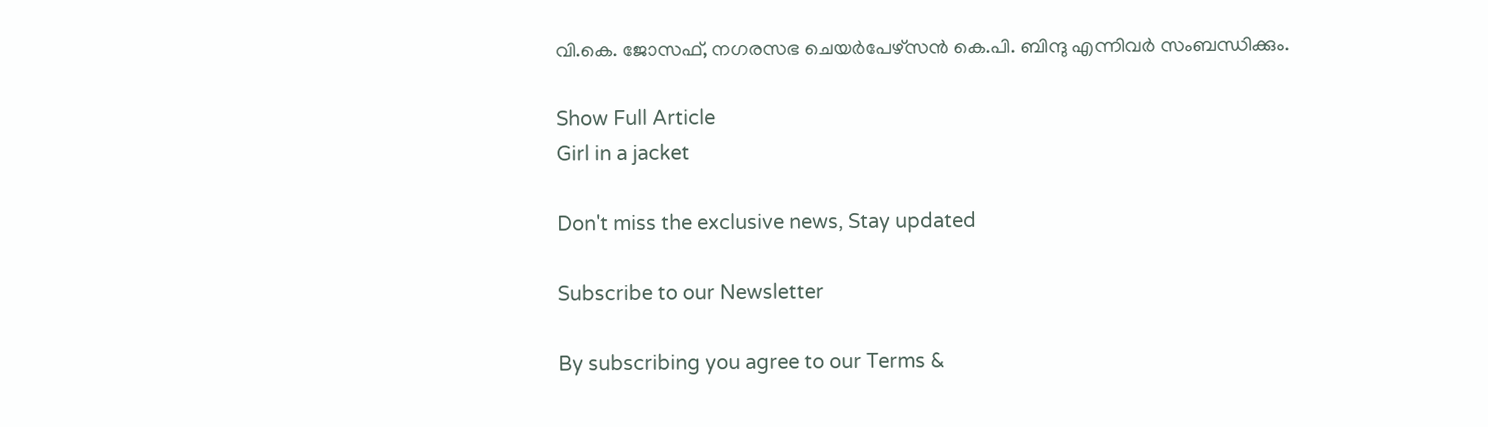വി.കെ. ജോസഫ്, നഗരസഭ ചെയർപേഴ്സൻ കെ.പി. ബിന്ദു എന്നിവർ സംബന്ധിക്കും.

Show Full Article
Girl in a jacket

Don't miss the exclusive news, Stay updated

Subscribe to our Newsletter

By subscribing you agree to our Terms &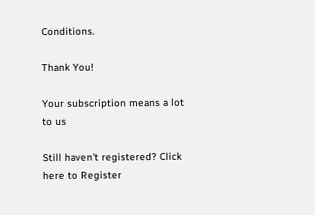Conditions.

Thank You!

Your subscription means a lot to us

Still haven't registered? Click here to Register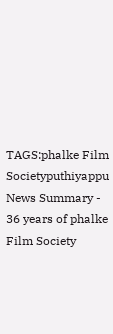TAGS:phalke Film Societyputhiyappu
News Summary - 36 years of phalke Film Society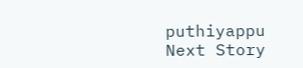puthiyappu
Next Story